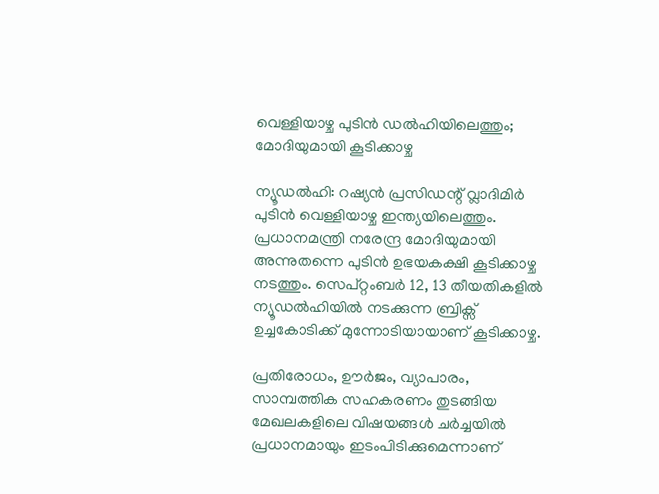വെള്ളിയാഴ്ച പുടിൻ ഡൽഹിയിലെത്തും; മോദിയുമായി കൂടിക്കാഴ്ച

ന്യൂഡൽഹി: റഷ്യൻ പ്രസിഡന്റ് വ്ലാദിമിർ പുടിൻ വെള്ളിയാഴ്ച ഇന്ത്യയിലെത്തും. പ്രധാനമന്ത്രി നരേന്ദ്ര മോദിയുമായി അന്നുതന്നെ പുടിൻ ഉഭയകക്ഷി കൂടിക്കാഴ്ച നടത്തും. സെപ്റ്റംബർ 12, 13 തീയതികളിൽ ന്യൂഡൽഹിയിൽ നടക്കുന്ന ബ്രിക്സ് ഉച്ചകോടിക്ക് മുന്നോടിയായാണ് കൂടിക്കാഴ്ച.

പ്രതിരോധം, ഊർജം, വ്യാപാരം, സാമ്പത്തിക സഹകരണം തുടങ്ങിയ മേഖലകളിലെ വിഷയങ്ങൾ ചർച്ചയിൽ പ്രധാനമായും ഇടംപിടിക്കുമെന്നാണ്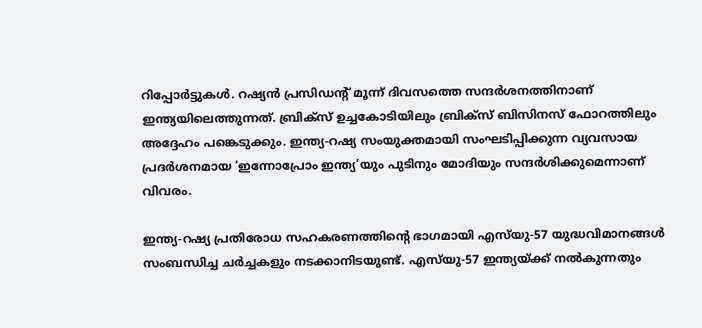റിപ്പോർട്ടുകൾ. റഷ്യൻ പ്രസിഡന്റ് മൂന്ന് ദിവസത്തെ സന്ദർശനത്തിനാണ് ഇന്ത്യയിലെത്തുന്നത്. ബ്രിക്സ് ഉച്ചകോടിയിലും ബ്രിക്സ് ബിസിനസ് ഫോറത്തിലും അദ്ദേഹം പങ്കെടുക്കും. ഇന്ത്യ-റഷ്യ സംയുക്തമായി സംഘടിപ്പിക്കുന്ന വ്യവസായ പ്രദർശനമായ ‘ഇന്നോപ്രോം ഇന്ത്യ’യും പുടിനും മോദിയും സന്ദർശിക്കുമെന്നാണ് വിവരം.

ഇന്ത്യ-റഷ്യ പ്രതിരോധ സഹകരണത്തിന്റെ ഭാഗമായി എസ്‌യു-57 യുദ്ധവിമാനങ്ങൾ സംബന്ധിച്ച ചർച്ചകളും നടക്കാനിടയുണ്ട്. എസ്‌യു-57 ഇന്ത്യയ്ക്ക് നൽകുന്നതും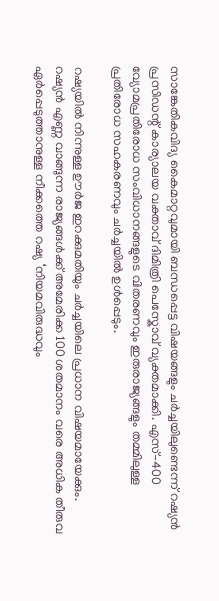സാങ്കേതികവിദ്യ കൈമാറ്റവുമായി ബന്ധപ്പെട്ട വിഷയങ്ങളും ചർച്ചയിലുണ്ടെന്ന് റഷ്യൻ പ്രസിഡന്റ് കാര്യാലയ വക്താവ് ദിമിത്രി പെസ്കോവ് വ്യക്തമാക്കി. എസ്-400 വ്യോമപ്രതിരോധ സംവിധാനങ്ങളുടെ വിതരണവും ഇരുരാജ്യങ്ങളും തമ്മിലുള്ള പ്രതിരോധ സഹകരണവും ചർച്ചയിൽ ഉൾപ്പെടും.

റഷ്യയിൽ നിന്നുള്ള ഊർജ ഇറക്കുമതിയും ചർച്ചയിലെ പ്രധാന വിഷയമായേക്കും. റഷ്യൻ എണ്ണ വാങ്ങുന്ന രാജ്യങ്ങൾക്ക് അമേരിക്ക 100 ശതമാനം വരെ അധിക തീരുവ ഏർപ്പെടുത്താനുള്ള നീക്കത്തെ റഷ്യ ‘നിയമവിരുദ്ധവും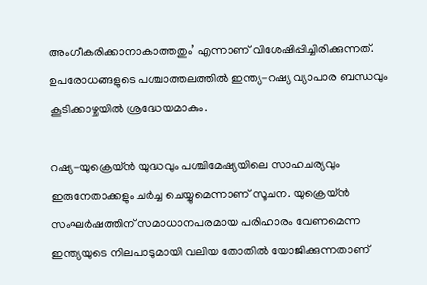അംഗീകരിക്കാനാകാത്തതും’ എന്നാണ് വിശേഷിപ്പിച്ചിരിക്കുന്നത്. ഉപരോധങ്ങളുടെ പശ്ചാത്തലത്തിൽ ഇന്ത്യ-റഷ്യ വ്യാപാര ബന്ധവും കൂടിക്കാഴ്ചയിൽ ശ്രദ്ധേയമാകും.

റഷ്യ-യുക്രെയ്ൻ യുദ്ധവും പശ്ചിമേഷ്യയിലെ സാഹചര്യവും ഇരുനേതാക്കളും ചർച്ച ചെയ്യുമെന്നാണ് സൂചന. യുക്രെയ്ൻ സംഘർഷത്തിന് സമാധാനപരമായ പരിഹാരം വേണമെന്ന ഇന്ത്യയുടെ നിലപാടുമായി വലിയ തോതിൽ യോജിക്കുന്നതാണ്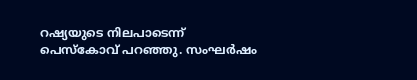റഷ്യയുടെ നിലപാടെന്ന് പെസ്കോവ് പറഞ്ഞു. സംഘർഷം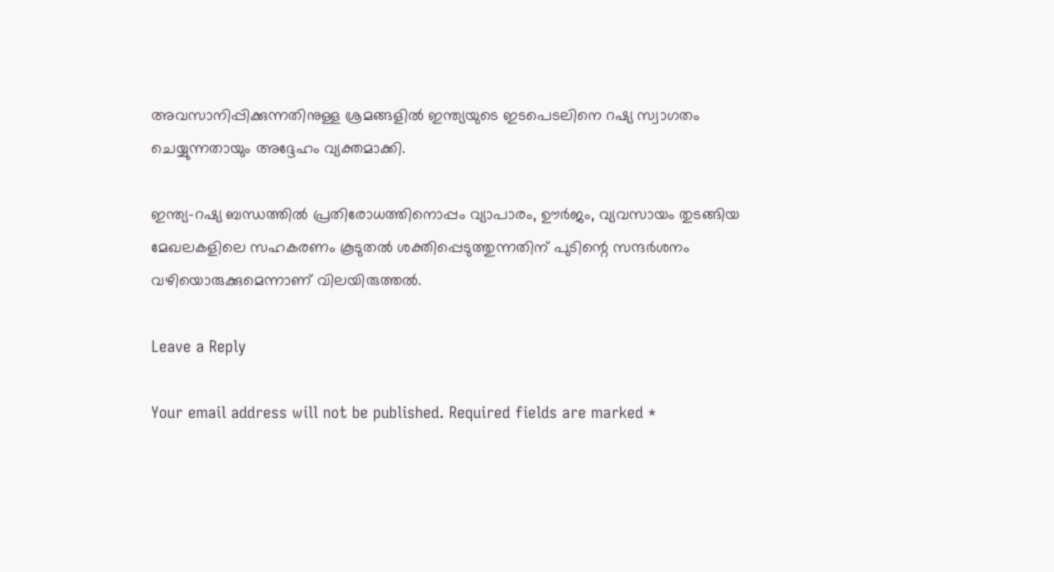അവസാനിപ്പിക്കുന്നതിനുള്ള ശ്രമങ്ങളിൽ ഇന്ത്യയുടെ ഇടപെടലിനെ റഷ്യ സ്വാഗതം ചെയ്യുന്നതായും അദ്ദേഹം വ്യക്തമാക്കി.

ഇന്ത്യ-റഷ്യ ബന്ധത്തിൽ പ്രതിരോധത്തിനൊപ്പം വ്യാപാരം, ഊർജം, വ്യവസായം തുടങ്ങിയ മേഖലകളിലെ സഹകരണം കൂടുതൽ ശക്തിപ്പെടുത്തുന്നതിന് പുടിന്റെ സന്ദർശനം വഴിയൊരുക്കുമെന്നാണ് വിലയിരുത്തൽ.

Leave a Reply

Your email address will not be published. Required fields are marked *